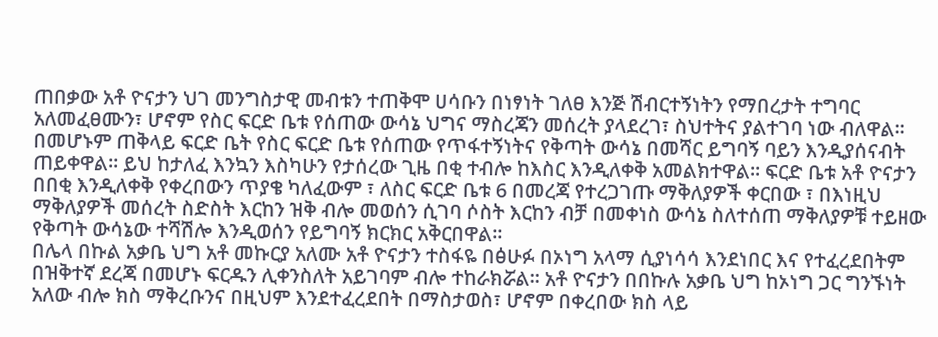ጠበቃው አቶ ዮናታን ህገ መንግስታዊ መብቱን ተጠቅሞ ሀሳቡን በነፃነት ገለፀ እንጅ ሽብርተኝነትን የማበረታት ተግባር አለመፈፀሙን፣ ሆኖም የስር ፍርድ ቤቱ የሰጠው ውሳኔ ህግና ማስረጃን መሰረት ያላደረገ፣ ስህተትና ያልተገባ ነው ብለዋል። በመሆኑም ጠቅላይ ፍርድ ቤት የስር ፍርድ ቤቱ የሰጠው የጥፋተኝነትና የቅጣት ውሳኔ በመሻር ይግባኝ ባይን እንዲያሰናብት ጠይቀዋል። ይህ ከታለፈ እንኳን እስካሁን የታሰረው ጊዜ በቂ ተብሎ ከእስር እንዲለቀቅ አመልክተዋል። ፍርድ ቤቱ አቶ ዮናታን በበቂ እንዲለቀቅ የቀረበውን ጥያቄ ካለፈውም ፣ ለስር ፍርድ ቤቱ 6 በመረጃ የተረጋገጡ ማቅለያዎች ቀርበው ፣ በእነዚህ ማቅለያዎች መሰረት ስድስት እርከን ዝቅ ብሎ መወሰን ሲገባ ሶስት እርከን ብቻ በመቀነስ ውሳኔ ስለተሰጠ ማቅለያዎቹ ተይዘው የቅጣት ውሳኔው ተሻሽሎ እንዲወሰን የይግባኝ ክርክር አቅርበዋል።
በሌላ በኩል አቃቤ ህግ አቶ መኩርያ አለሙ አቶ ዮናታን ተስፋዬ በፅሁፉ በኦነግ አላማ ሲያነሳሳ እንደነበር እና የተፈረደበትም በዝቅተኛ ደረጃ በመሆኑ ፍርዱን ሊቀንስለት አይገባም ብሎ ተከራክሯል። አቶ ዮናታን በበኩሉ አቃቤ ህግ ከኦነግ ጋር ግንኙነት አለው ብሎ ክስ ማቅረቡንና በዚህም እንደተፈረደበት በማስታወስ፣ ሆኖም በቀረበው ክስ ላይ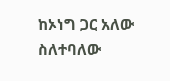ከኦነግ ጋር አለው ስለተባለው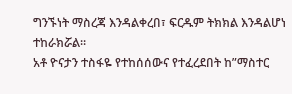ግንኙነት ማስረጃ እንዳልቀረበ፣ ፍርዱም ትክክል እንዳልሆነ ተከራክሯል።
አቶ ዮናታን ተስፋዬ የተከሰሰውና የተፈረደበት ከ”ማስተር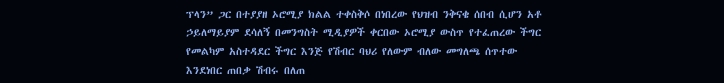ፕላን” ጋር በተያያዘ ኦሮሚያ ክልል ተቀስቅሶ በነበረው የህዝብ ንቅናቄ ሰበብ ሲሆን አቶ ኃይለማይያም ደሳለኝ በመንግስት ሚዲያዎች ቀርበው ኦሮሚያ ውስጥ የተፈጠረው ችግር የመልካም አስተዳደር ችግር እንጅ የሽብር ባህሪ የለውም ብለው መግለጫ ሰጥተው እንደነበር ጠበቃ ሽብሩ በለጠ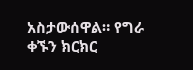አስታውሰዋል። የግራ ቀኙን ክርክር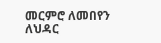መርምሮ ለመበየን ለህዳር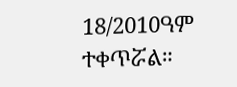18/2010ዓም ተቀጥሯል።